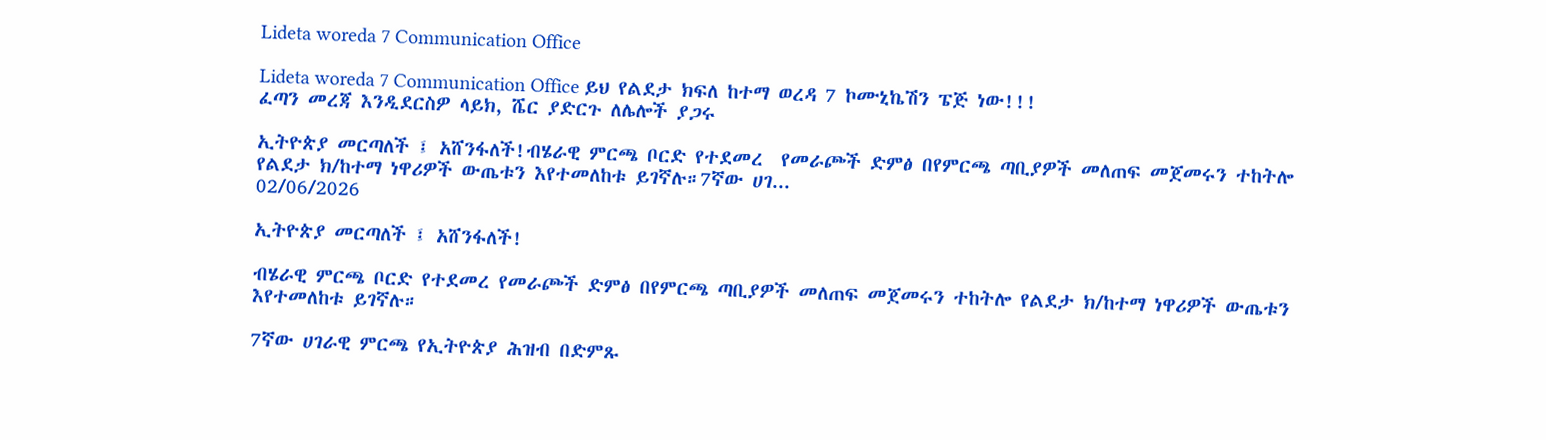Lideta woreda 7 Communication Office

Lideta woreda 7 Communication Office ይህ የልደታ ክፍለ ከተማ ወረዳ 7 ኮሙኒኬሽን ፔጅ ነው!!!
ፈጣን መረጃ እንዲደርስዎ ላይክ, ሼር ያድርጉ ለሌሎች ያጋሩ

ኢትዮጵያ መርጣለች ፤ አሸንፋለች!ብሄራዊ ምርጫ ቦርድ የተደመረ  የመራጮች ድምፅ በየምርጫ ጣቢያዎች መለጠፍ መጀመሩን ተከትሎ የልደታ ክ/ከተማ ነዋሪዎች ውጤቱን እየተመለከቱ ይገኛሉ።7ኛው ሀገ...
02/06/2026

ኢትዮጵያ መርጣለች ፤ አሸንፋለች!

ብሄራዊ ምርጫ ቦርድ የተደመረ የመራጮች ድምፅ በየምርጫ ጣቢያዎች መለጠፍ መጀመሩን ተከትሎ የልደታ ክ/ከተማ ነዋሪዎች ውጤቱን እየተመለከቱ ይገኛሉ።

7ኛው ሀገራዊ ምርጫ የኢትዮጵያ ሕዝብ በድምጹ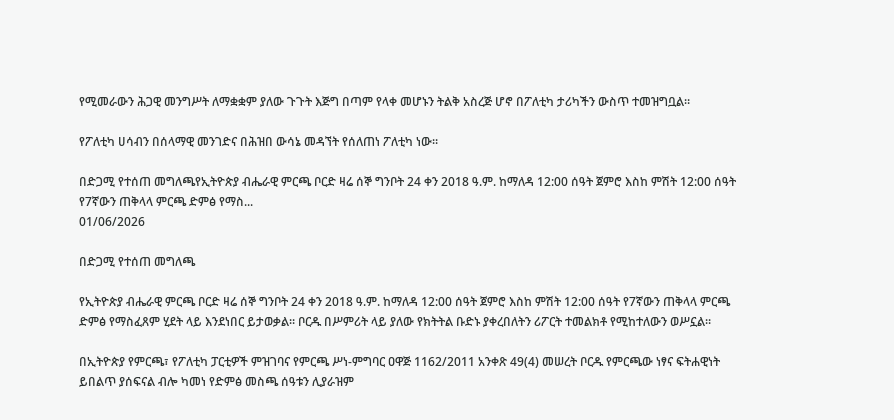የሚመራውን ሕጋዊ መንግሥት ለማቋቋም ያለው ጉጉት እጅግ በጣም የላቀ መሆኑን ትልቅ አስረጅ ሆኖ በፖለቲካ ታሪካችን ውስጥ ተመዝግቧል።

የፖለቲካ ሀሳብን በሰላማዊ መንገድና በሕዝበ ውሳኔ መዳኘት የሰለጠነ ፖለቲካ ነው።

በድጋሚ የተሰጠ መግለጫየኢትዮጵያ ብሔራዊ ምርጫ ቦርድ ዛሬ ሰኞ ግንቦት 24 ቀን 2018 ዓ.ም. ከማለዳ 12:00 ሰዓት ጀምሮ እስከ ምሽት 12:00 ሰዓት የ7ኛውን ጠቅላላ ምርጫ ድምፅ የማስ...
01/06/2026

በድጋሚ የተሰጠ መግለጫ

የኢትዮጵያ ብሔራዊ ምርጫ ቦርድ ዛሬ ሰኞ ግንቦት 24 ቀን 2018 ዓ.ም. ከማለዳ 12:00 ሰዓት ጀምሮ እስከ ምሽት 12:00 ሰዓት የ7ኛውን ጠቅላላ ምርጫ ድምፅ የማስፈጸም ሂደት ላይ እንደነበር ይታወቃል። ቦርዱ በሥምሪት ላይ ያለው የክትትል ቡድኑ ያቀረበለትን ሪፖርት ተመልክቶ የሚከተለውን ወሥኗል።

በኢትዮጵያ የምርጫ፣ የፖለቲካ ፓርቲዎች ምዝገባና የምርጫ ሥነ-ምግባር ዐዋጅ 1162/2011 አንቀጽ 49(4) መሠረት ቦርዱ የምርጫው ነፃና ፍትሐዊነት ይበልጥ ያሰፍናል ብሎ ካመነ የድምፅ መስጫ ሰዓቱን ሊያራዝም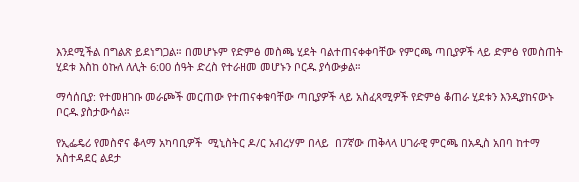እንደሚችል በግልጽ ይደነግጋል። በመሆኑም የድምፅ መስጫ ሂደት ባልተጠናቀቀባቸው የምርጫ ጣቢያዎች ላይ ድምፅ የመስጠት ሂደቱ እስከ ዕኩለ ለሊት 6:00 ሰዓት ድረስ የተራዘመ መሆኑን ቦርዱ ያሳውቃል።

ማሳሰቢያ: የተመዘገቡ መራጮች መርጠው የተጠናቀቁባቸው ጣቢያዎች ላይ አስፈጻሚዎች የድምፅ ቆጠራ ሂደቱን እንዲያከናውኑ ቦርዱ ያስታውሳል።

የኢፌዴሪ የመስኖና ቆላማ አካባቢዎች  ሚኒስትር ዶ/ር አብረሃም በላይ  በ7ኛው ጠቅላላ ሀገራዊ ምርጫ በአዲስ አበባ ከተማ አስተዳደር ልደታ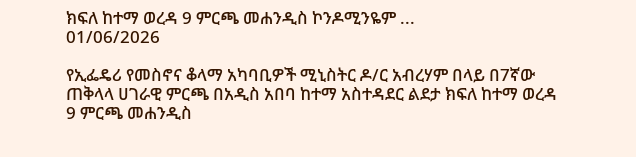ክፍለ ከተማ ወረዳ 9 ምርጫ መሐንዲስ ኮንዶሚንዬም ...
01/06/2026

የኢፌዴሪ የመስኖና ቆላማ አካባቢዎች ሚኒስትር ዶ/ር አብረሃም በላይ በ7ኛው ጠቅላላ ሀገራዊ ምርጫ በአዲስ አበባ ከተማ አስተዳደር ልደታ ክፍለ ከተማ ወረዳ 9 ምርጫ መሐንዲስ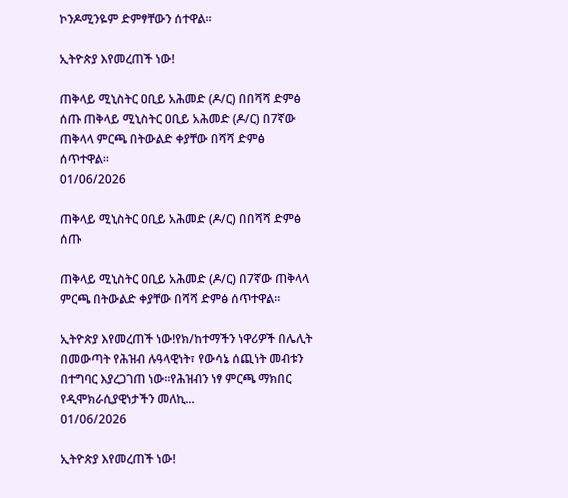ኮንዶሚንዬም ድምፃቸውን ሰተዋል።

ኢትዮጵያ እየመረጠች ነው!

ጠቅላይ ሚኒስትር ዐቢይ አሕመድ (ዶ/ር) በበሻሻ ድምፅ ሰጡ ጠቅላይ ሚኒስትር ዐቢይ አሕመድ (ዶ/ር) በ7ኛው ጠቅላላ ምርጫ በትውልድ ቀያቸው በሻሻ ድምፅ ሰጥተዋል።
01/06/2026

ጠቅላይ ሚኒስትር ዐቢይ አሕመድ (ዶ/ር) በበሻሻ ድምፅ ሰጡ

ጠቅላይ ሚኒስትር ዐቢይ አሕመድ (ዶ/ር) በ7ኛው ጠቅላላ ምርጫ በትውልድ ቀያቸው በሻሻ ድምፅ ሰጥተዋል።

ኢትዮጵያ እየመረጠች ነው!የክ/ከተማችን ነዋሪዎች በሌሊት በመውጣት የሕዝብ ሉዓላዊነት፣ የውሳኔ ሰጪነት መብቱን በተግባር እያረጋገጠ ነው።የሕዝብን ነፃ ምርጫ ማክበር የዲሞክራሲያዊነታችን መለኪ...
01/06/2026

ኢትዮጵያ እየመረጠች ነው!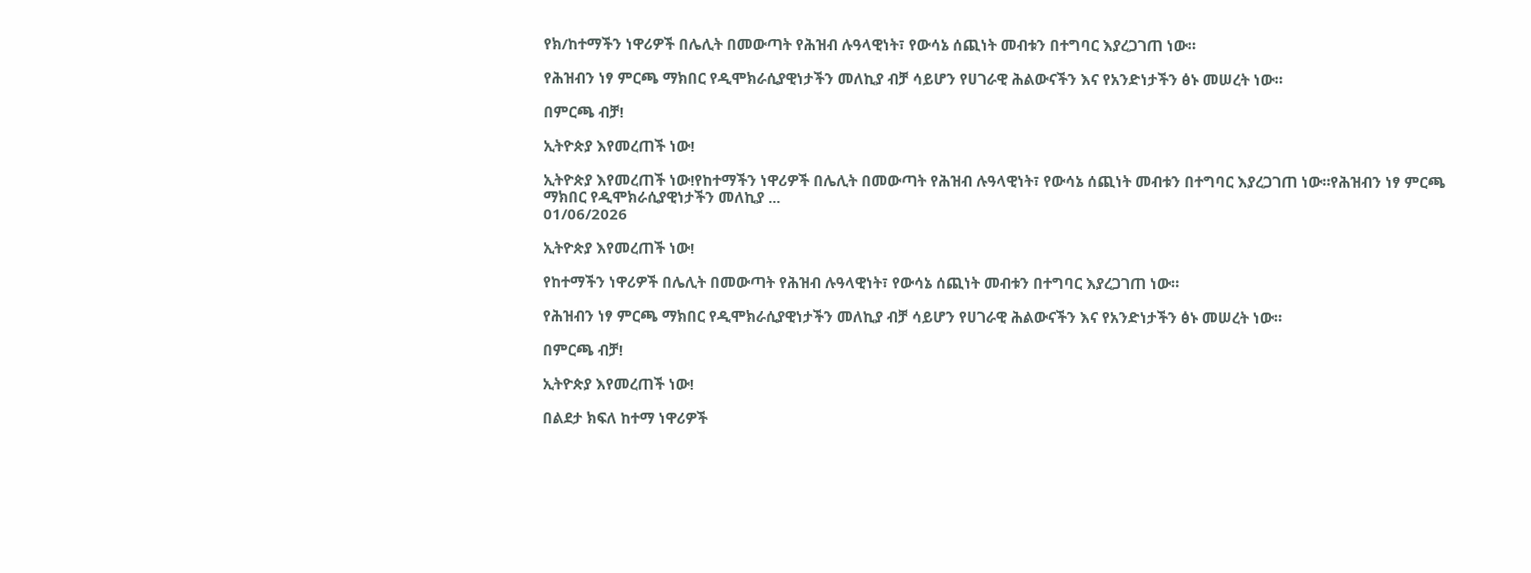የክ/ከተማችን ነዋሪዎች በሌሊት በመውጣት የሕዝብ ሉዓላዊነት፣ የውሳኔ ሰጪነት መብቱን በተግባር እያረጋገጠ ነው።

የሕዝብን ነፃ ምርጫ ማክበር የዲሞክራሲያዊነታችን መለኪያ ብቻ ሳይሆን የሀገራዊ ሕልውናችን እና የአንድነታችን ፅኑ መሠረት ነው።

በምርጫ ብቻ!

ኢትዮጵያ እየመረጠች ነው!

ኢትዮጵያ እየመረጠች ነው!የከተማችን ነዋሪዎች በሌሊት በመውጣት የሕዝብ ሉዓላዊነት፣ የውሳኔ ሰጪነት መብቱን በተግባር እያረጋገጠ ነው።የሕዝብን ነፃ ምርጫ ማክበር የዲሞክራሲያዊነታችን መለኪያ ...
01/06/2026

ኢትዮጵያ እየመረጠች ነው!

የከተማችን ነዋሪዎች በሌሊት በመውጣት የሕዝብ ሉዓላዊነት፣ የውሳኔ ሰጪነት መብቱን በተግባር እያረጋገጠ ነው።

የሕዝብን ነፃ ምርጫ ማክበር የዲሞክራሲያዊነታችን መለኪያ ብቻ ሳይሆን የሀገራዊ ሕልውናችን እና የአንድነታችን ፅኑ መሠረት ነው።

በምርጫ ብቻ!

ኢትዮጵያ እየመረጠች ነው!

በልደታ ክፍለ ከተማ ነዋሪዎች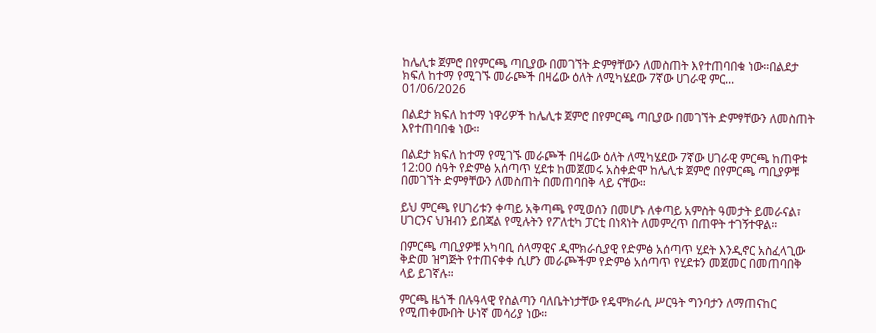ከሌሊቱ ጀምሮ በየምርጫ ጣቢያው በመገኘት ድምፃቸውን ለመስጠት እየተጠባበቁ ነው።በልደታ ክፍለ ከተማ የሚገኙ መራጮች በዛሬው ዕለት ለሚካሄደው 7ኛው ሀገራዊ ምር...
01/06/2026

በልደታ ክፍለ ከተማ ነዋሪዎች ከሌሊቱ ጀምሮ በየምርጫ ጣቢያው በመገኘት ድምፃቸውን ለመስጠት እየተጠባበቁ ነው።

በልደታ ክፍለ ከተማ የሚገኙ መራጮች በዛሬው ዕለት ለሚካሄደው 7ኛው ሀገራዊ ምርጫ ከጠዋቱ 12:00 ሰዓት የድምፅ አሰጣጥ ሂደቱ ከመጀመሩ አስቀድሞ ከሌሊቱ ጀምሮ በየምርጫ ጣቢያዎቹ በመገኘት ድምፃቸውን ለመስጠት በመጠባበቅ ላይ ናቸው።

ይህ ምርጫ የሀገሪቱን ቀጣይ አቅጣጫ የሚወሰን በመሆኑ ለቀጣይ አምስት ዓመታት ይመራናል፣ ሀገርንና ህዝብን ይበጃል የሚሉትን የፖለቲካ ፓርቲ በነጻነት ለመምረጥ በጠዋት ተገኝተዋል።

በምርጫ ጣቢያዎቹ አካባቢ ሰላማዊና ዲሞክራሲያዊ የድምፅ አሰጣጥ ሂደት እንዲኖር አስፈላጊው ቅድመ ዝግጅት የተጠናቀቀ ሲሆን መራጮችም የድምፅ አሰጣጥ የሂደቱን መጀመር በመጠባበቅ ላይ ይገኛሉ።

ምርጫ ዜጎች በሉዓላዊ የስልጣን ባለቤትነታቸው የዴሞክራሲ ሥርዓት ግንባታን ለማጠናከር የሚጠቀሙበት ሁነኛ መሳሪያ ነው።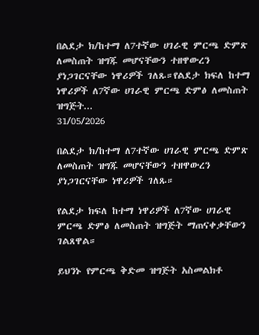በልደታ ክ/ከተማ ለ7ተኛው ሀገራዊ ምርጫ ድምጽ ለመስጠት ዝግጁ መሆናቸውን ተዘዋውረን ያነጋገርናቸው ነዋሪዎች ገለጹ።የልደታ ክፍለ ከተማ ነዋሪዎች ለ7ኛው ሀገራዊ ምርጫ ድምፅ ለመስጠት ዝግጅት...
31/05/2026

በልደታ ክ/ከተማ ለ7ተኛው ሀገራዊ ምርጫ ድምጽ ለመስጠት ዝግጁ መሆናቸውን ተዘዋውረን ያነጋገርናቸው ነዋሪዎች ገለጹ።

የልደታ ክፍለ ከተማ ነዋሪዎች ለ7ኛው ሀገራዊ ምርጫ ድምፅ ለመስጠት ዝግጅት ማጠናቀቃቸውን ገልጸዋል።

ይህንኑ የምርጫ ቅድመ ዝግጅት አስመልክቶ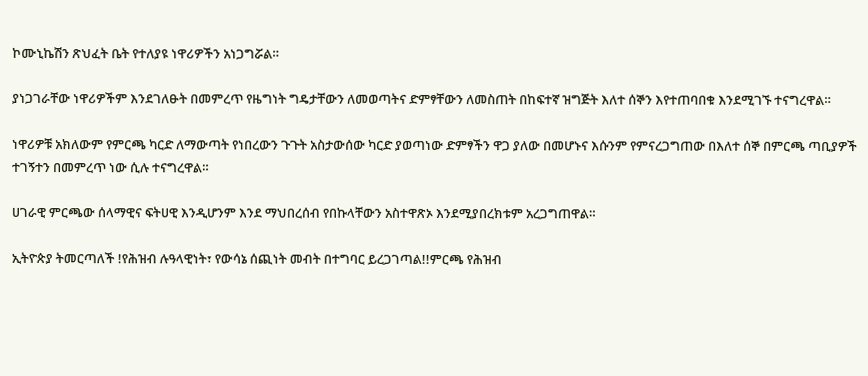ኮሙኒኬሽን ጽህፈት ቤት የተለያዩ ነዋሪዎችን አነጋግሯል።

ያነጋገራቸው ነዋሪዎችም እንደገለፁት በመምረጥ የዜግነት ግዴታቸውን ለመወጣትና ድምፃቸውን ለመስጠት በከፍተኛ ዝግጅት እለተ ሰኞን እየተጠባበቁ እንደሚገኙ ተናግረዋል።

ነዋሪዎቹ አክለውም የምርጫ ካርድ ለማውጣት የነበረውን ጉጉት አስታውሰው ካርድ ያወጣነው ድምፃችን ዋጋ ያለው በመሆኑና እሱንም የምናረጋግጠው በእለተ ሰኞ በምርጫ ጣቢያዎች ተገኝተን በመምረጥ ነው ሲሉ ተናግረዋል።

ሀገራዊ ምርጫው ሰላማዊና ፍትሀዊ እንዲሆንም እንደ ማህበረሰብ የበኩላቸውን አስተዋጽኦ እንደሚያበረክቱም አረጋግጠዋል።

ኢትዮጵያ ትመርጣለች !የሕዝብ ሉዓላዊነት፣ የውሳኔ ሰጪነት መብት በተግባር ይረጋገጣል!!ምርጫ የሕዝብ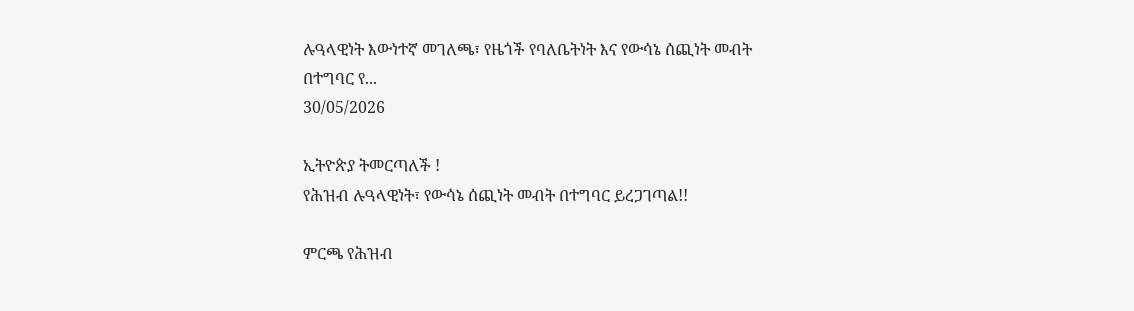ሉዓላዊነት እውነተኛ መገለጫ፣ የዜጎች የባለቤትነት እና የውሳኔ ሰጪነት መብት በተግባር የ...
30/05/2026

ኢትዮጵያ ትመርጣለች !
የሕዝብ ሉዓላዊነት፣ የውሳኔ ሰጪነት መብት በተግባር ይረጋገጣል!!

ምርጫ የሕዝብ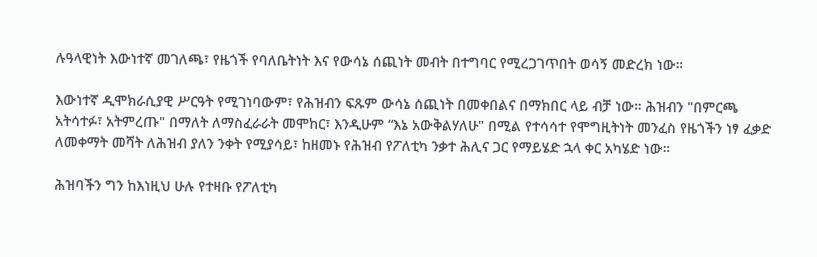ሉዓላዊነት እውነተኛ መገለጫ፣ የዜጎች የባለቤትነት እና የውሳኔ ሰጪነት መብት በተግባር የሚረጋገጥበት ወሳኝ መድረክ ነው።

እውነተኛ ዲሞክራሲያዊ ሥርዓት የሚገነባውም፣ የሕዝብን ፍጹም ውሳኔ ሰጪነት በመቀበልና በማክበር ላይ ብቻ ነው። ሕዝብን "በምርጫ አትሳተፉ፣ አትምረጡ" በማለት ለማስፈራራት መሞከር፣ እንዲሁም “እኔ አውቅልሃለሁ" በሚል የተሳሳተ የሞግዚትነት መንፈስ የዜጎችን ነፃ ፈቃድ ለመቀማት መሻት ለሕዝብ ያለን ንቀት የሚያሳይ፣ ከዘመኑ የሕዝብ የፖለቲካ ንቃተ ሕሊና ጋር የማይሄድ ኋላ ቀር አካሄድ ነው።

ሕዝባችን ግን ከእነዚህ ሁሉ የተዛቡ የፖለቲካ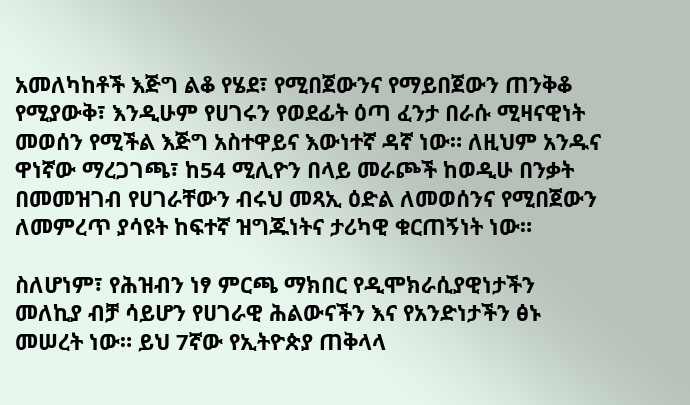አመለካከቶች እጅግ ልቆ የሄደ፣ የሚበጀውንና የማይበጀውን ጠንቅቆ የሚያውቅ፣ እንዲሁም የሀገሩን የወደፊት ዕጣ ፈንታ በራሱ ሚዛናዊነት መወሰን የሚችል እጅግ አስተዋይና እውነተኛ ዳኛ ነው። ለዚህም አንዱና ዋነኛው ማረጋገጫ፣ ከ54 ሚሊዮን በላይ መራጮች ከወዲሁ በንቃት በመመዝገብ የሀገራቸውን ብሩህ መጻኢ ዕድል ለመወሰንና የሚበጀውን ለመምረጥ ያሳዩት ከፍተኛ ዝግጁነትና ታሪካዊ ቁርጠኝነት ነው።

ስለሆነም፣ የሕዝብን ነፃ ምርጫ ማክበር የዲሞክራሲያዊነታችን መለኪያ ብቻ ሳይሆን የሀገራዊ ሕልውናችን እና የአንድነታችን ፅኑ መሠረት ነው። ይህ 7ኛው የኢትዮጵያ ጠቅላላ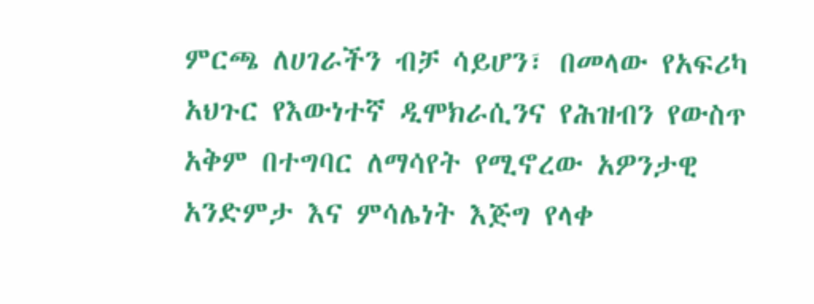ምርጫ ለሀገራችን ብቻ ሳይሆን፣ በመላው የአፍሪካ አህጉር የእውነተኛ ዲሞክራሲንና የሕዝብን የውስጥ አቅም በተግባር ለማሳየት የሚኖረው አዎንታዊ አንድምታ እና ምሳሌነት እጅግ የላቀ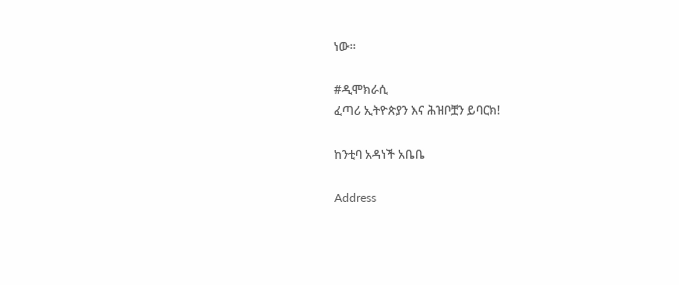ነው።

#ዲሞክራሲ
ፈጣሪ ኢትዮጵያን እና ሕዝቦቿን ይባርክ!

ከንቲባ አዳነች አቤቤ

Address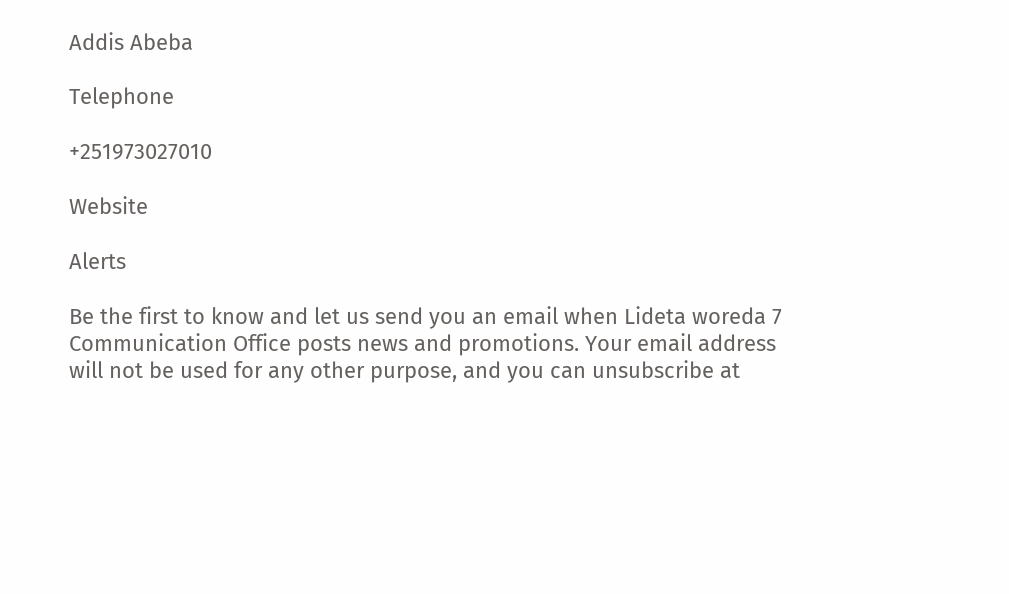Addis Abeba

Telephone

+251973027010

Website

Alerts

Be the first to know and let us send you an email when Lideta woreda 7 Communication Office posts news and promotions. Your email address will not be used for any other purpose, and you can unsubscribe at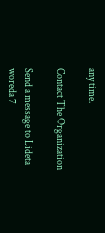any time.

Contact The Organization

Send a message to Lideta woreda 7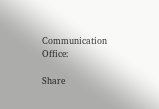Communication Office:

Share